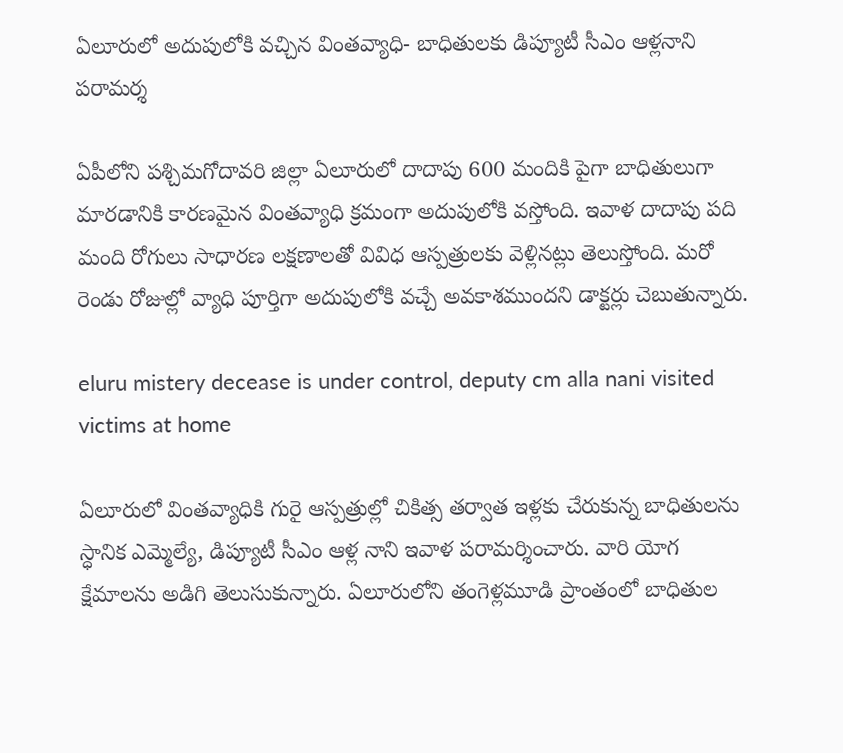ఏలూరులో అదుపులోకి వచ్చిన వింతవ్యాధి- బాధితులకు డిప్యూటీ సీఎం ఆళ్లనాని పరామర్శ

ఏపీలోని పశ్చిమగోదావరి జిల్లా ఏలూరులో దాదాపు 600 మందికి పైగా బాధితులుగా మారడానికి కారణమైన వింతవ్యాధి క్రమంగా అదుపులోకి వస్తోంది. ఇవాళ దాదాపు పది మంది రోగులు సాధారణ లక్షణాలతో వివిధ ఆస్పత్రులకు వెళ్లినట్లు తెలుస్తోంది. మరో రెండు రోజుల్లో వ్యాధి పూర్తిగా అదుపులోకి వచ్చే అవకాశముందని డాక్టర్లు చెబుతున్నారు.

eluru mistery decease is under control, deputy cm alla nani visited victims at home

ఏలూరులో వింతవ్యాధికి గురై ఆస్పత్రుల్లో చికిత్స తర్వాత ఇళ్లకు చేరుకున్న బాధితులను స్ధానిక ఎమ్మెల్యే, డిప్యూటీ సీఎం ఆళ్ల నాని ఇవాళ పరామర్శించారు. వారి యోగ క్షేమాలను అడిగి తెలుసుకున్నారు. ఏలూరులోని తంగెళ్లమూడి ప్రాంతంలో బాధితుల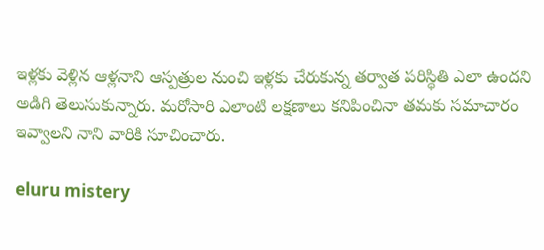ఇళ్లకు వెళ్లిన ఆళ్లనాని ఆస్పత్రుల నుంచి ఇళ్లకు చేరుకున్న తర్వాత పరిస్ధితి ఎలా ఉందని అడిగి తెలుసుకున్నారు. మరోసారి ఎలాంటి లక్షణాలు కనిపించినా తమకు సమాచారం ఇవ్వాలని నాని వారికి సూచించారు.

eluru mistery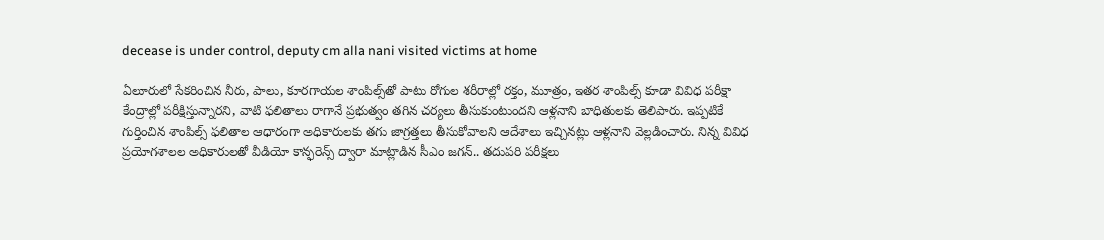decease is under control, deputy cm alla nani visited victims at home

ఏలూరులో సేకరించిన నీరు, పాలు, కూరగాయల శాంపిల్స్‌తో పాటు రోగుల శరీరాల్లో రక్తం, మూత్రం, ఇతర శాంపిల్స్‌ కూడా వివిధ పరీక్షా కేంద్రాల్లో పరీక్షిస్తున్నారని, వాటి ఫలితాలు రాగానే ప్రభుత్వం తగిన చర్యలు తీసుకుంటుందని ఆళ్లనాని బాధితులకు తెలిపారు. ఇప్పటికే గుర్తించిన శాంపిల్స్‌ ఫలితాల ఆధారంగా అధికారులకు తగు జాగ్రత్తలు తీసుకోవాలని ఆదేశాలు ఇచ్చినట్లు ఆళ్లనాని వెల్లడించారు. నిన్న వివిధ ప్రయోగశాలల అధికారులతో వీడియో కాన్ఫరెన్స్‌ ద్వారా మాట్లాడిన సీఎం జగన్‌.. తదుపరి పరీక్షలు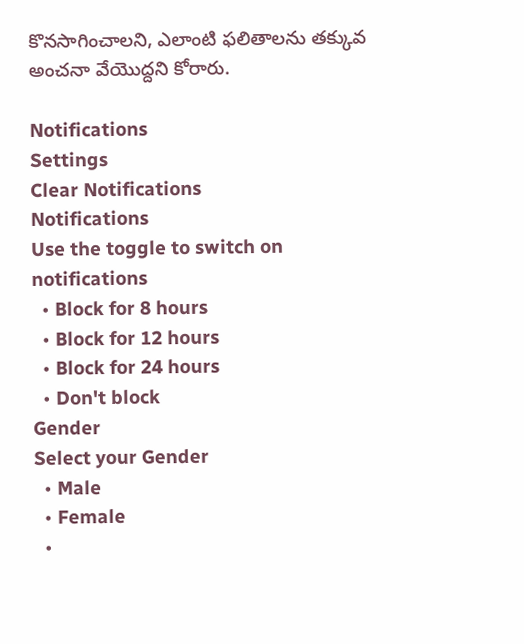కొనసాగించాలని, ఎలాంటి ఫలితాలను తక్కువ అంచనా వేయొద్దని కోరారు.

Notifications
Settings
Clear Notifications
Notifications
Use the toggle to switch on notifications
  • Block for 8 hours
  • Block for 12 hours
  • Block for 24 hours
  • Don't block
Gender
Select your Gender
  • Male
  • Female
  •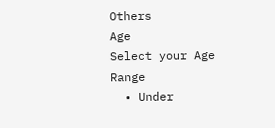Others
Age
Select your Age Range
  • Under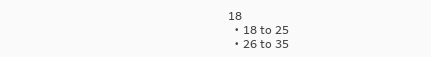18
  • 18 to 25
  • 26 to 35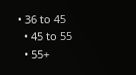• 36 to 45
  • 45 to 55
  • 55+